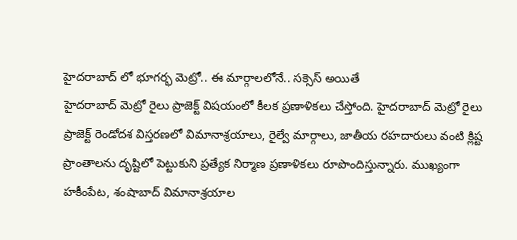హైదరాబాద్ లో భూగర్భ మెట్రో.. ఈ మార్గాలలోనే.. సక్సెస్ అయితే
హైదరాబాద్ మెట్రో రైలు ప్రాజెక్ట్ విషయంలో కీలక ప్రణాళికలు చేస్తోంది. హైదరాబాద్ మెట్రో రైలు ప్రాజెక్ట్ రెండోదశ విస్తరణలో విమానాశ్రయాలు, రైల్వే మార్గాలు, జాతీయ రహదారులు వంటి క్లిష్ట ప్రాంతాలను దృష్టిలో పెట్టుకుని ప్రత్యేక నిర్మాణ ప్రణాళికలు రూపొందిస్తున్నారు. ముఖ్యంగా హకీంపేట, శంషాబాద్ విమానాశ్రయాల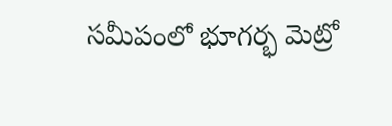సమీపంలో భూగర్భ మెట్రో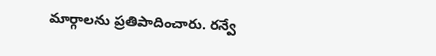మార్గాలను ప్రతిపాదించారు. రన్వే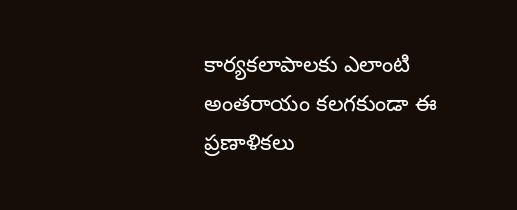కార్యకలాపాలకు ఎలాంటి అంతరాయం కలగకుండా ఈ ప్రణాళికలు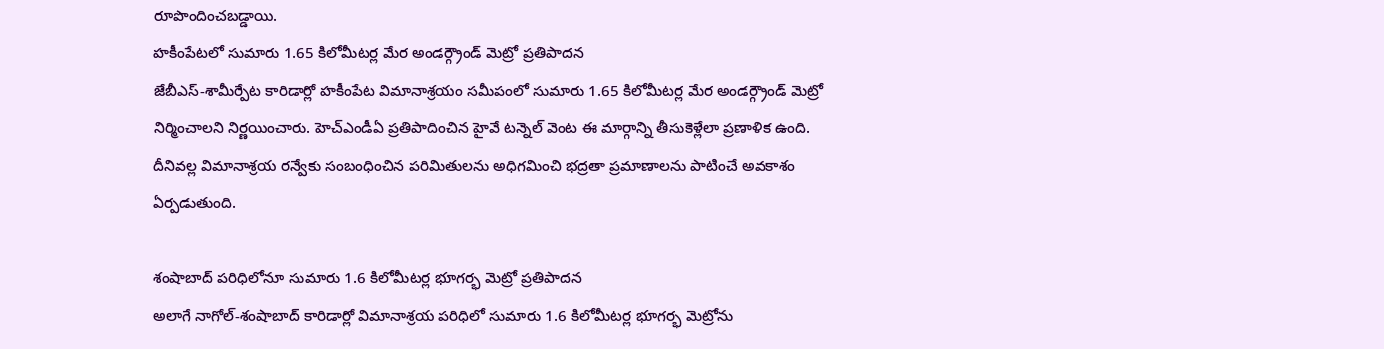రూపొందించబడ్డాయి.
హకీంపేటలో సుమారు 1.65 కిలోమీటర్ల మేర అండర్గ్రౌండ్ మెట్రో ప్రతిపాదన
జేబీఎస్-శామీర్పేట కారిడార్లో హకీంపేట విమానాశ్రయం సమీపంలో సుమారు 1.65 కిలోమీటర్ల మేర అండర్గ్రౌండ్ మెట్రో నిర్మించాలని నిర్ణయించారు. హెచ్ఎండీఏ ప్రతిపాదించిన హైవే టన్నెల్ వెంట ఈ మార్గాన్ని తీసుకెళ్లేలా ప్రణాళిక ఉంది. దీనివల్ల విమానాశ్రయ రన్వేకు సంబంధించిన పరిమితులను అధిగమించి భద్రతా ప్రమాణాలను పాటించే అవకాశం ఏర్పడుతుంది.

శంషాబాద్ పరిధిలోనూ సుమారు 1.6 కిలోమీటర్ల భూగర్భ మెట్రో ప్రతిపాదన
అలాగే నాగోల్-శంషాబాద్ కారిడార్లో విమానాశ్రయ పరిధిలో సుమారు 1.6 కిలోమీటర్ల భూగర్భ మెట్రోను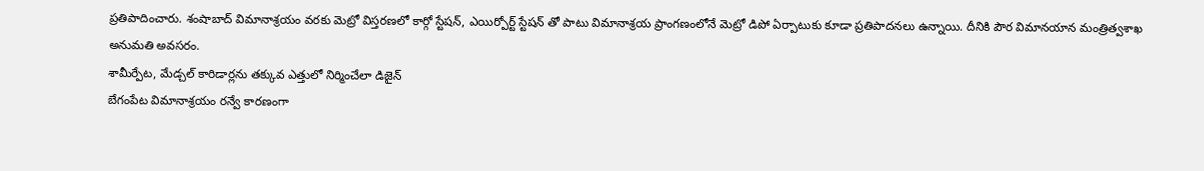ప్రతిపాదించారు. శంషాబాద్ విమానాశ్రయం వరకు మెట్రో విస్తరణలో కార్గో స్టేషన్, ఎయిర్పోర్ట్ స్టేషన్ తో పాటు విమానాశ్రయ ప్రాంగణంలోనే మెట్రో డిపో ఏర్పాటుకు కూడా ప్రతిపాదనలు ఉన్నాయి. దీనికి పౌర విమానయాన మంత్రిత్వశాఖ అనుమతి అవసరం.
శామీర్పేట, మేడ్చల్ కారిడార్లను తక్కువ ఎత్తులో నిర్మించేలా డిజైన్
బేగంపేట విమానాశ్రయం రన్వే కారణంగా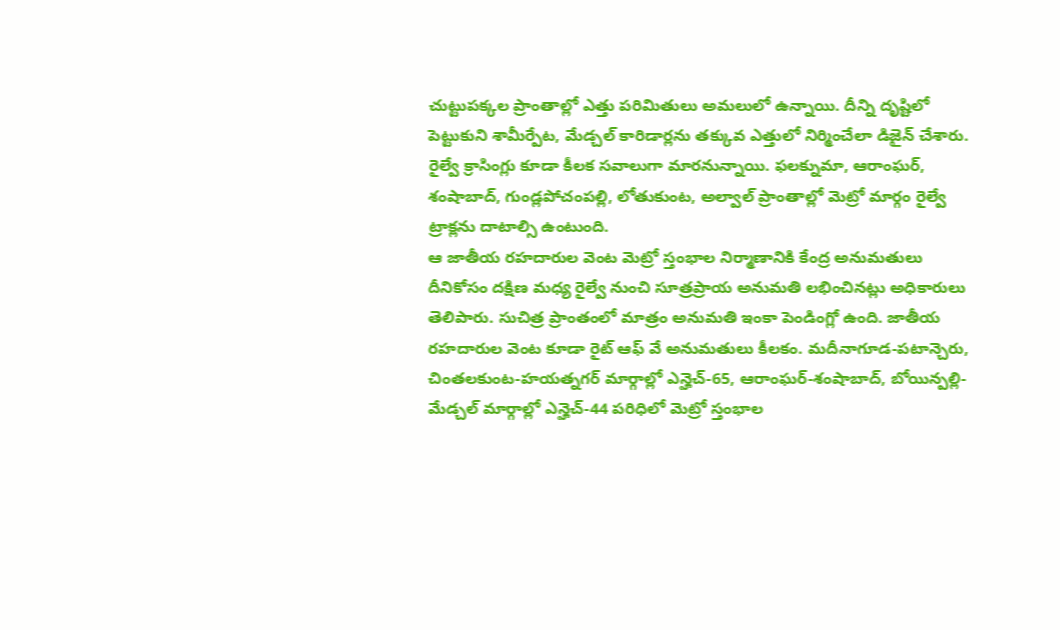చుట్టుపక్కల ప్రాంతాల్లో ఎత్తు పరిమితులు అమలులో ఉన్నాయి. దీన్ని దృష్టిలో పెట్టుకుని శామీర్పేట, మేడ్చల్ కారిడార్లను తక్కువ ఎత్తులో నిర్మించేలా డిజైన్ చేశారు. రైల్వే క్రాసింగ్లు కూడా కీలక సవాలుగా మారనున్నాయి. ఫలక్నుమా, ఆరాంఘర్, శంషాబాద్, గుండ్లపోచంపల్లి, లోతుకుంట, అల్వాల్ ప్రాంతాల్లో మెట్రో మార్గం రైల్వే ట్రాక్లను దాటాల్సి ఉంటుంది.
ఆ జాతీయ రహదారుల వెంట మెట్రో స్తంభాల నిర్మాణానికి కేంద్ర అనుమతులు
దీనికోసం దక్షిణ మధ్య రైల్వే నుంచి సూత్రప్రాయ అనుమతి లభించినట్లు అధికారులు తెలిపారు. సుచిత్ర ప్రాంతంలో మాత్రం అనుమతి ఇంకా పెండింగ్లో ఉంది. జాతీయ రహదారుల వెంట కూడా రైట్ ఆఫ్ వే అనుమతులు కీలకం. మదీనాగూడ-పటాన్చెరు, చింతలకుంట-హయత్నగర్ మార్గాల్లో ఎన్హెచ్-65, ఆరాంఘర్-శంషాబాద్, బోయిన్పల్లి-మేడ్చల్ మార్గాల్లో ఎన్హెచ్-44 పరిధిలో మెట్రో స్తంభాల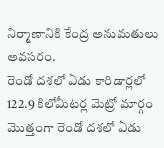నిర్మాణానికి కేంద్ర అనుమతులు అవసరం.
రెండో దశలో ఏడు కారిడార్లలో 122.9 కిలోమీటర్ల మెట్రో మార్గం
మొత్తంగా రెండో దశలో ఏడు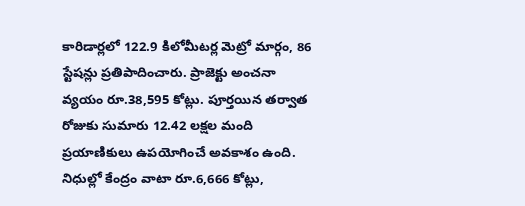కారిడార్లలో 122.9 కిలోమీటర్ల మెట్రో మార్గం, 86 స్టేషన్లు ప్రతిపాదించారు. ప్రాజెక్టు అంచనా వ్యయం రూ.38,595 కోట్లు. పూర్తయిన తర్వాత రోజుకు సుమారు 12.42 లక్షల మంది ప్రయాణికులు ఉపయోగించే అవకాశం ఉంది. నిధుల్లో కేంద్రం వాటా రూ.6,666 కోట్లు,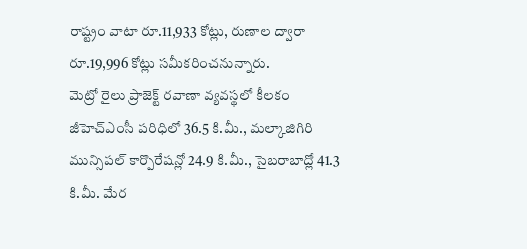రాష్ట్రం వాటా రూ.11,933 కోట్లు, రుణాల ద్వారా రూ.19,996 కోట్లు సమీకరించనున్నారు.
మెట్రో రైలు ప్రాజెక్ట్ రవాణా వ్యవస్థలో కీలకం
జీహెచ్ఎంసీ పరిధిలో 36.5 కి.మీ., మల్కాజిగిరి మున్సిపల్ కార్పొరేషన్లో 24.9 కి.మీ., సైబరాబాద్లో 41.3 కి.మీ. మేర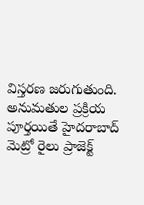విస్తరణ జరుగుతుంది. అనుమతుల ప్రక్రియ పూర్తయితే హైదరాబాద్ మెట్రో రైలు ప్రాజెక్ట్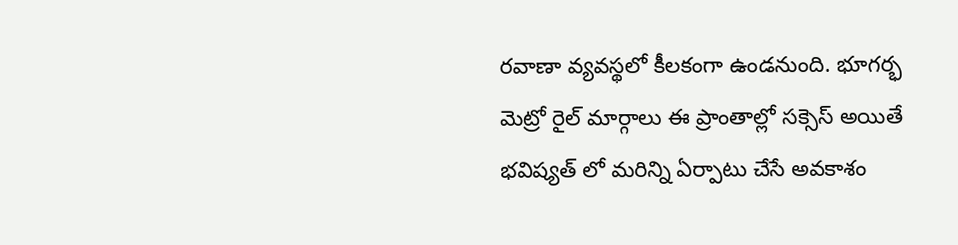రవాణా వ్యవస్థలో కీలకంగా ఉండనుంది. భూగర్భ మెట్రో రైల్ మార్గాలు ఈ ప్రాంతాల్లో సక్సెస్ అయితే భవిష్యత్ లో మరిన్ని ఏర్పాటు చేసే అవకాశం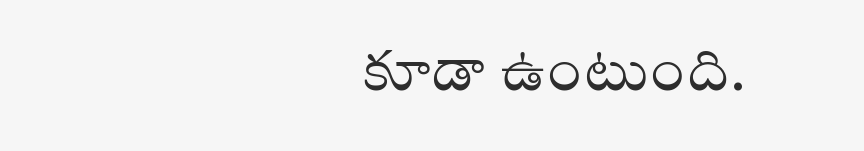కూడా ఉంటుంది.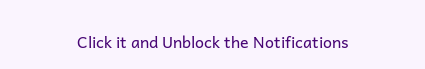Click it and Unblock the Notifications